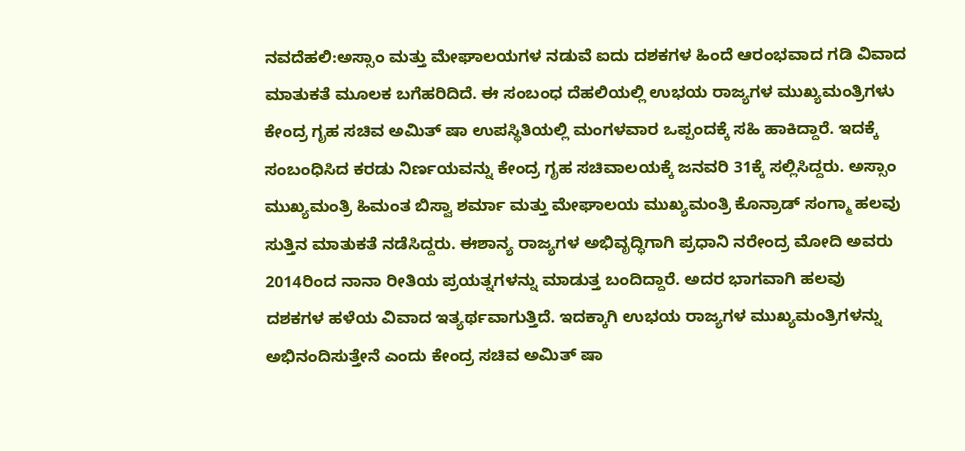ನವದೆಹಲಿ:ಅಸ್ಸಾಂ ಮತ್ತು ಮೇಘಾಲಯಗಳ ನಡುವೆ ಐದು ದಶಕಗಳ ಹಿಂದೆ ಆರಂಭವಾದ ಗಡಿ ವಿವಾದ ಮಾತುಕತೆ ಮೂಲಕ ಬಗೆಹರಿದಿದೆ. ಈ ಸಂಬಂಧ ದೆಹಲಿಯಲ್ಲಿ ಉಭಯ ರಾಜ್ಯಗಳ ಮುಖ್ಯಮಂತ್ರಿಗಳು ಕೇಂದ್ರ ಗೃಹ ಸಚಿವ ಅಮಿತ್ ಷಾ ಉಪಸ್ಥಿತಿಯಲ್ಲಿ ಮಂಗಳವಾರ ಒಪ್ಪಂದಕ್ಕೆ ಸಹಿ ಹಾಕಿದ್ದಾರೆ. ಇದಕ್ಕೆ ಸಂಬಂಧಿಸಿದ ಕರಡು ನಿರ್ಣಯವನ್ನು ಕೇಂದ್ರ ಗೃಹ ಸಚಿವಾಲಯಕ್ಕೆ ಜನವರಿ 31ಕ್ಕೆ ಸಲ್ಲಿಸಿದ್ದರು. ಅಸ್ಸಾಂ ಮುಖ್ಯಮಂತ್ರಿ ಹಿಮಂತ ಬಿಸ್ವಾ ಶರ್ಮಾ ಮತ್ತು ಮೇಘಾಲಯ ಮುಖ್ಯಮಂತ್ರಿ ಕೊನ್ರಾಡ್ ಸಂಗ್ಮಾ ಹಲವು ಸುತ್ತಿನ ಮಾತುಕತೆ ನಡೆಸಿದ್ದರು. ಈಶಾನ್ಯ ರಾಜ್ಯಗಳ ಅಭಿವೃದ್ಧಿಗಾಗಿ ಪ್ರಧಾನಿ ನರೇಂದ್ರ ಮೋದಿ ಅವರು 2014ರಿಂದ ನಾನಾ ರೀತಿಯ ಪ್ರಯತ್ನಗಳನ್ನು ಮಾಡುತ್ತ ಬಂದಿದ್ದಾರೆ. ಅದರ ಭಾಗವಾಗಿ ಹಲವು ದಶಕಗಳ ಹಳೆಯ ವಿವಾದ ಇತ್ಯರ್ಥವಾಗುತ್ತಿದೆ. ಇದಕ್ಕಾಗಿ ಉಭಯ ರಾಜ್ಯಗಳ ಮುಖ್ಯಮಂತ್ರಿಗಳನ್ನು ಅಭಿನಂದಿಸುತ್ತೇನೆ ಎಂದು ಕೇಂದ್ರ ಸಚಿವ ಅಮಿತ್ ಷಾ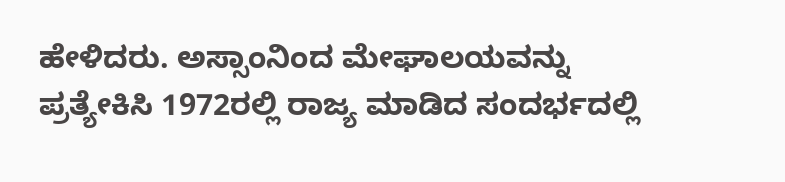ಹೇಳಿದರು. ಅಸ್ಸಾಂನಿಂದ ಮೇಘಾಲಯವನ್ನು ಪ್ರತ್ಯೇಕಿಸಿ 1972ರಲ್ಲಿ ರಾಜ್ಯ ಮಾಡಿದ ಸಂದರ್ಭದಲ್ಲಿ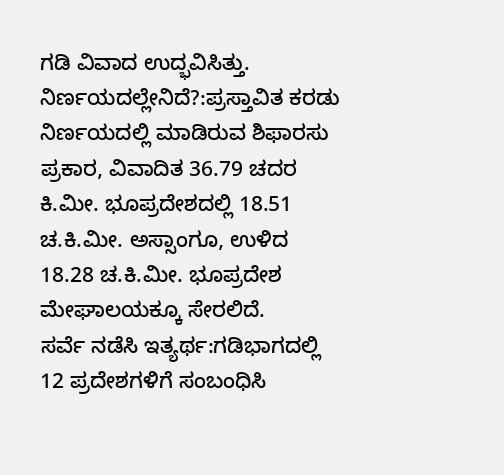ಗಡಿ ವಿವಾದ ಉದ್ಭವಿಸಿತ್ತು.
ನಿರ್ಣಯದಲ್ಲೇನಿದೆ?:ಪ್ರಸ್ತಾವಿತ ಕರಡು ನಿರ್ಣಯದಲ್ಲಿ ಮಾಡಿರುವ ಶಿಫಾರಸು ಪ್ರಕಾರ, ವಿವಾದಿತ 36.79 ಚದರ ಕಿ.ಮೀ. ಭೂಪ್ರದೇಶದಲ್ಲಿ 18.51 ಚ.ಕಿ.ಮೀ. ಅಸ್ಸಾಂಗೂ, ಉಳಿದ 18.28 ಚ.ಕಿ.ಮೀ. ಭೂಪ್ರದೇಶ ಮೇಘಾಲಯಕ್ಕೂ ಸೇರಲಿದೆ.
ಸರ್ವೆ ನಡೆಸಿ ಇತ್ಯರ್ಥ:ಗಡಿಭಾಗದಲ್ಲಿ 12 ಪ್ರದೇಶಗಳಿಗೆ ಸಂಬಂಧಿಸಿ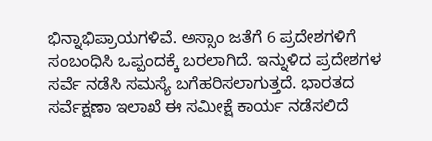ಭಿನ್ನಾಭಿಪ್ರಾಯಗಳಿವೆ. ಅಸ್ಸಾಂ ಜತೆಗೆ 6 ಪ್ರದೇಶಗಳಿಗೆ ಸಂಬಂಧಿಸಿ ಒಪ್ಪಂದಕ್ಕೆ ಬರಲಾಗಿದೆ. ಇನ್ನುಳಿದ ಪ್ರದೇಶಗಳ ಸರ್ವೆ ನಡೆಸಿ ಸಮಸ್ಯೆ ಬಗೆಹರಿಸಲಾಗುತ್ತದೆ. ಭಾರತದ ಸರ್ವೆಕ್ಷಣಾ ಇಲಾಖೆ ಈ ಸಮೀಕ್ಷೆ ಕಾರ್ಯ ನಡೆಸಲಿದೆ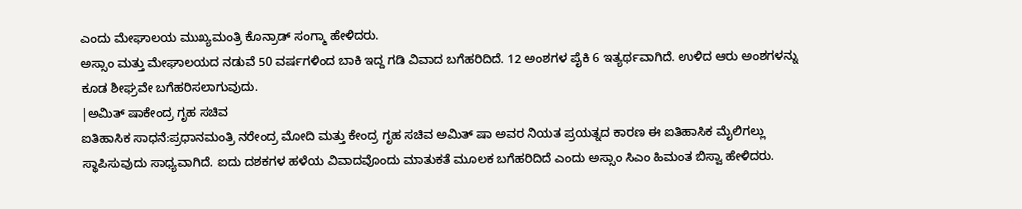ಎಂದು ಮೇಘಾಲಯ ಮುಖ್ಯಮಂತ್ರಿ ಕೊನ್ರಾಡ್ ಸಂಗ್ಮಾ ಹೇಳಿದರು.
ಅಸ್ಸಾಂ ಮತ್ತು ಮೇಘಾಲಯದ ನಡುವೆ 50 ವರ್ಷಗಳಿಂದ ಬಾಕಿ ಇದ್ದ ಗಡಿ ವಿವಾದ ಬಗೆಹರಿದಿದೆ. 12 ಅಂಶಗಳ ಪೈಕಿ 6 ಇತ್ಯರ್ಥವಾಗಿದೆ. ಉಳಿದ ಆರು ಅಂಶಗಳನ್ನು ಕೂಡ ಶೀಘ್ರವೇ ಬಗೆಹರಿಸಲಾಗುವುದು.
|ಅಮಿತ್ ಷಾಕೇಂದ್ರ ಗೃಹ ಸಚಿವ
ಐತಿಹಾಸಿಕ ಸಾಧನೆ:ಪ್ರಧಾನಮಂತ್ರಿ ನರೇಂದ್ರ ಮೋದಿ ಮತ್ತು ಕೇಂದ್ರ ಗೃಹ ಸಚಿವ ಅಮಿತ್ ಷಾ ಅವರ ನಿಯತ ಪ್ರಯತ್ನದ ಕಾರಣ ಈ ಐತಿಹಾಸಿಕ ಮೈಲಿಗಲ್ಲು ಸ್ಥಾಪಿಸುವುದು ಸಾಧ್ಯವಾಗಿದೆ. ಐದು ದಶಕಗಳ ಹಳೆಯ ವಿವಾದವೊಂದು ಮಾತುಕತೆ ಮೂಲಕ ಬಗೆಹರಿದಿದೆ ಎಂದು ಅಸ್ಸಾಂ ಸಿಎಂ ಹಿಮಂತ ಬಿಸ್ವಾ ಹೇಳಿದರು.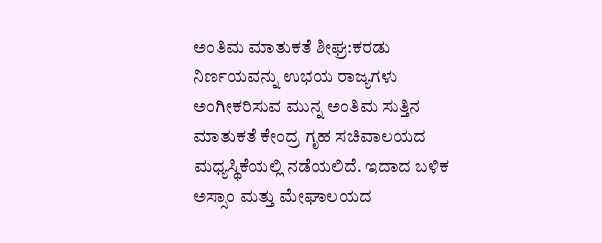ಅಂತಿಮ ಮಾತುಕತೆ ಶೀಘ್ರ:ಕರಡು ನಿರ್ಣಯವನ್ನು ಉಭಯ ರಾಜ್ಯಗಳು ಅಂಗೀಕರಿಸುವ ಮುನ್ನ ಅಂತಿಮ ಸುತ್ತಿನ ಮಾತುಕತೆ ಕೇಂದ್ರ ಗೃಹ ಸಚಿವಾಲಯದ ಮಧ್ಯಸ್ಥಿಕೆಯಲ್ಲಿ ನಡೆಯಲಿದೆ. ಇದಾದ ಬಳಿಕ ಅಸ್ಸಾಂ ಮತ್ತು ಮೇಘಾಲಯದ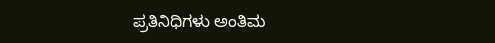ಪ್ರತಿನಿಧಿಗಳು ಅಂತಿಮ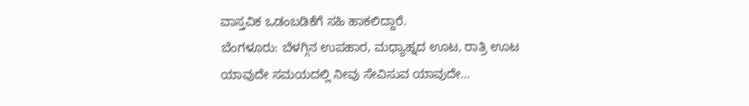ವಾಸ್ತವಿಕ ಒಡಂಬಡಿಕೆಗೆ ಸಹಿ ಹಾಕಲಿದ್ದಾರೆ.
ಬೆಂಗಳೂರು: ಬೆಳಗ್ಗಿನ ಉಪಹಾರ, ಮಧ್ಯಾಹ್ನದ ಊಟ, ರಾತ್ರಿ ಊಟ ಯಾವುದೇ ಸಮಯದಲ್ಲಿ ನೀವು ಸೇವಿಸುವ ಯಾವುದೇ…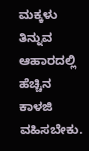ಮಕ್ಕಳು ತಿನ್ನುವ ಆಹಾರದಲ್ಲಿ ಹೆಚ್ಚಿನ ಕಾಳಜಿ ವಹಿಸಬೇಕು.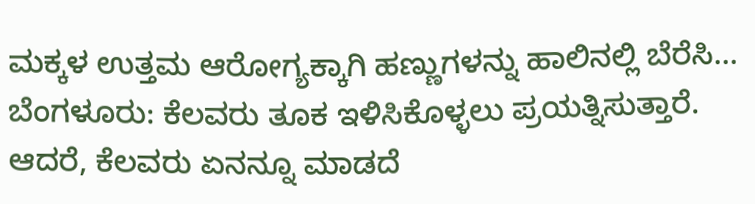ಮಕ್ಕಳ ಉತ್ತಮ ಆರೋಗ್ಯಕ್ಕಾಗಿ ಹಣ್ಣುಗಳನ್ನು ಹಾಲಿನಲ್ಲಿ ಬೆರೆಸಿ…
ಬೆಂಗಳೂರು: ಕೆಲವರು ತೂಕ ಇಳಿಸಿಕೊಳ್ಳಲು ಪ್ರಯತ್ನಿಸುತ್ತಾರೆ. ಆದರೆ, ಕೆಲವರು ಏನನ್ನೂ ಮಾಡದೆ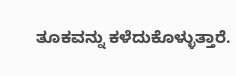ತೂಕವನ್ನು ಕಳೆದುಕೊಳ್ಳುತ್ತಾರೆ.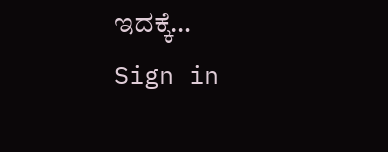ಇದಕ್ಕೆ…
Sign in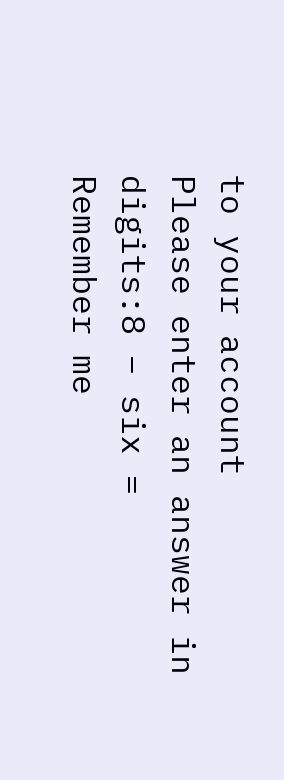to your account
Please enter an answer in digits:8 − six =
Remember me